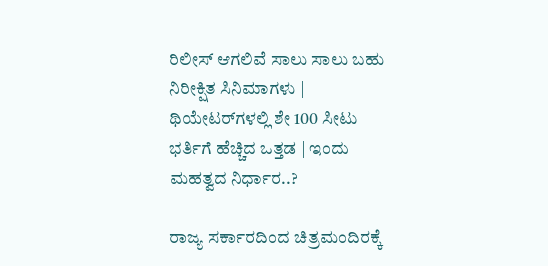ರಿಲೀಸ್ ಆಗಲಿವೆ ಸಾಲು ಸಾಲು ಬಹು ನಿರೀಕ್ಷಿತ ಸಿನಿಮಾಗಳು | ಥಿಯೇಟರ್‌ಗಳಲ್ಲಿ ಶೇ 100 ಸೀಟು ಭರ್ತಿಗೆ ಹೆಚ್ಚಿದ ಒತ್ತಡ | ಇಂದು ಮಹತ್ವದ ನಿರ್ಧಾರ..?

ರಾಜ್ಯ ಸರ್ಕಾರದಿಂದ ಚಿತ್ರಮಂದಿರಕ್ಕೆ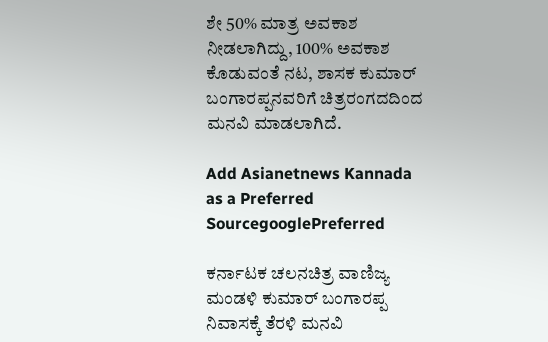ಶೇ 50% ಮಾತ್ರ ಅವಕಾಶ ನೀಡಲಾಗಿದ್ದು, 100% ಅವಕಾಶ ಕೊಡುವಂತೆ ನಟ, ಶಾಸಕ ಕುಮಾರ್ ಬಂಗಾರಪ್ಪನವರಿಗೆ ಚಿತ್ರರಂಗದದಿಂದ ಮನವಿ ಮಾಡಲಾಗಿದೆ.

Add Asianetnews Kannada as a Preferred SourcegooglePreferred

ಕರ್ನಾಟಕ‌ ಚಲನಚಿತ್ರ ವಾಣಿಜ್ಯ ಮಂಡಳಿ ಕುಮಾರ್ ಬಂಗಾರಪ್ಪ ನಿವಾಸಕ್ಕೆ ತೆರಳಿ ಮನವಿ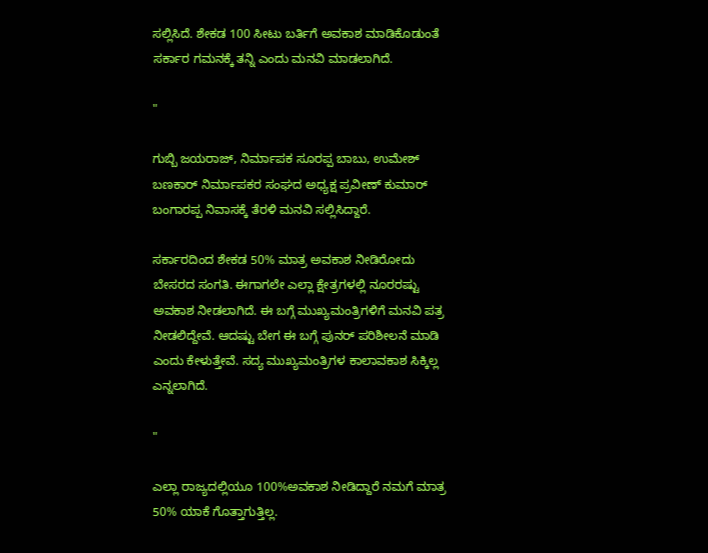ಸಲ್ಲಿಸಿದೆ. ಶೇಕಡ 100 ಸೀಟು ಬರ್ತಿಗೆ ಅವಕಾಶ ಮಾಡಿಕೊಡುಂತೆ ಸರ್ಕಾರ‌ ಗಮನಕ್ಕೆ ತನ್ನಿ ಎಂದು ಮನವಿ ಮಾಡಲಾಗಿದೆ.

"

ಗುಬ್ಬಿ ಜಯರಾಜ್, ನಿರ್ಮಾಪಕ‌ ಸೂರಪ್ಪ ಬಾಬು, ಉಮೇಶ್ ಬಣಕಾರ್ ನಿರ್ಮಾಪಕರ ಸಂಘದ ಅಧ್ಯಕ್ಷ ಪ್ರವೀಣ್ ಕುಮಾರ್ ಬಂಗಾರಪ್ಪ ನಿವಾಸಕ್ಕೆ ತೆರಳಿ ಮನವಿ ಸಲ್ಲಿಸಿದ್ದಾರೆ.

ಸರ್ಕಾರದಿಂದ ಶೇಕಡ 50% ಮಾತ್ರ ಅವಕಾಶ ನೀಡಿರೋದು ಬೇಸರದ ಸಂಗತಿ. ಈಗಾಗಲೇ ಎಲ್ಲಾ ಕ್ಷೇತ್ರಗಳಲ್ಲಿ ನೂರರಷ್ಟು ಅವಕಾಶ ನೀಡಲಾಗಿದೆ. ಈ ಬಗ್ಗೆ ಮುಖ್ಯಮಂತ್ರಿಗಳಿಗೆ ಮನವಿ ಪತ್ರ ನೀಡಲಿದ್ದೇವೆ. ಆದಷ್ಟು ಬೇಗ ಈ ಬಗ್ಗೆ ಪುನರ್ ಪರಿಶೀಲನೆ ಮಾಡಿ ಎಂದು ಕೇಳುತ್ತೇವೆ. ಸದ್ಯ ಮುಖ್ಯಮಂತ್ರಿಗಳ ಕಾಲಾವಕಾಶ ಸಿಕ್ಕಿಲ್ಲ ಎನ್ನಲಾಗಿದೆ.

"

ಎಲ್ಲಾ ರಾಜ್ಯದಲ್ಲಿಯೂ 100%ಅವಕಾಶ ನೀಡಿದ್ದಾರೆ ನಮಗೆ ಮಾತ್ರ 50% ಯಾಕೆ ಗೊತ್ತಾಗುತ್ತಿಲ್ಲ.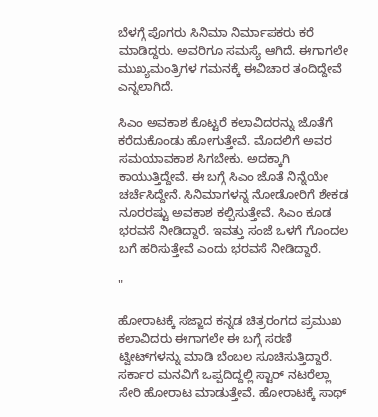ಬೆಳಗ್ಗೆ ಪೊಗರು ಸಿನಿಮಾ ನಿರ್ಮಾಪಕರು ಕರೆ ಮಾಡಿದ್ದರು. ಅವರಿಗೂ ಸಮಸ್ಯೆ ಆಗಿದೆ. ಈಗಾಗಲೇ ಮುಖ್ಯಮಂತ್ರಿಗಳ‌ ಗಮನಕ್ಕೆ ಈ‌ವಿಚಾರ ತಂದಿದ್ದೇವೆ ಎನ್ನಲಾಗಿದೆ.

ಸಿಎಂ ಅವಕಾಶ ಕೊಟ್ಟರೆ ಕಲಾವಿದರನ್ನು ಜೊತೆಗೆ ಕರೆದುಕೊಂಡು ಹೋಗುತ್ತೇವೆ. ಮೊದಲಿಗೆ ಅವರ ಸಮಯಾವಕಾಶ ಸಿಗಬೇಕು. ಅದಕ್ಕಾಗಿ ಕಾಯುತ್ತಿದ್ದೇವೆ. ಈ ಬಗ್ಗೆ ಸಿಎಂ ಜೊತೆ ನಿನ್ನೆಯೇ ಚರ್ಚೆಸಿದ್ದೇನೆ‌‌. ಸಿನಿಮಾಗಳನ್ನ ನೋಡೋರಿಗೆ ಶೇಕಡ ನೂರರಷ್ಟು ಅವಕಾಶ ಕಲ್ಪಿಸುತ್ತೇವೆ. ಸಿಎಂ ಕೂಡ ಭರವಸೆ ನೀಡಿದ್ದಾರೆ. ಇವತ್ತು ಸಂಜೆ ಒಳಗೆ ಗೊಂದಲ ಬಗೆ ಹರಿಸುತ್ತೇವೆ ಎಂದು ಭರವಸೆ ನೀಡಿದ್ದಾರೆ.

"

ಹೋರಾಟಕ್ಕೆ ಸಜ್ಜಾದ ಕನ್ನಡ ಚಿತ್ರರಂಗದ ಪ್ರಮುಖ ಕಲಾವಿದರು ಈಗಾಗಲೇ ಈ ಬಗ್ಗೆ ಸರಣಿ ಟ್ವೀಟ್‌ಗಳನ್ನು ಮಾಡಿ ಬೆಂಬಲ ಸೂಚಿಸುತ್ತಿದ್ದಾರೆ. ಸರ್ಕಾರ ಮನವಿಗೆ ಒಪ್ಪದಿದ್ದಲ್ಲಿ ಸ್ಟಾರ್ ನಟರೆಲ್ಲಾ ಸೇರಿ ಹೋರಾಟ ಮಾಡುತ್ತೇವೆ. ಹೋರಾಟಕ್ಕೆ ಸಾಥ್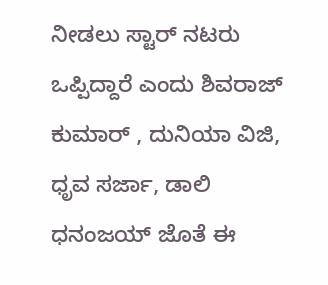ನೀಡಲು ಸ್ಟಾರ್ ನಟರು ಒಪ್ಪಿದ್ದಾರೆ ಎಂದು ಶಿವರಾಜ್ ಕುಮಾರ್ , ದುನಿಯಾ ವಿಜಿ, ಧೃವ ಸರ್ಜಾ, ಡಾಲಿ ಧನಂಜಯ್ ಜೊತೆ ಈ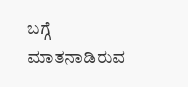ಬಗ್ಗೆ ಮಾತನಾಡಿರುವ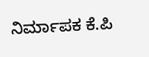ನಿರ್ಮಾಪಕ ಕೆ.ಪಿ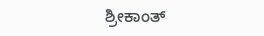ಶ್ರೀಕಾಂತ್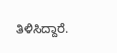ತಿಳಿಸಿದ್ದಾರೆ.